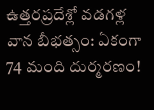ఉత్తరప్రదేశ్లో వడగళ్ల వాన బీభత్సం: ఏకంగా 74 మంది దుర్మరణం!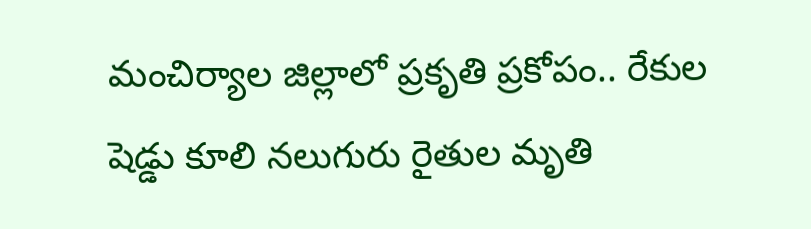మంచిర్యాల జిల్లాలో ప్రకృతి ప్రకోపం.. రేకుల షెడ్డు కూలి నలుగురు రైతుల మృతి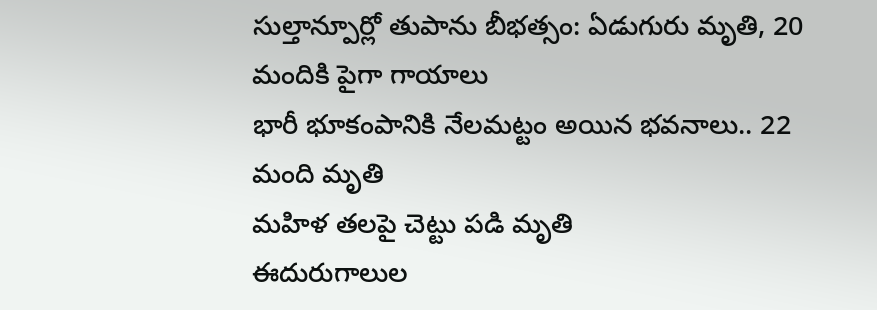సుల్తాన్పూర్లో తుపాను బీభత్సం: ఏడుగురు మృతి, 20 మందికి పైగా గాయాలు
భారీ భూకంపానికి నేలమట్టం అయిన భవనాలు.. 22 మంది మృతి
మహిళ తలపై చెట్టు పడి మృతి
ఈదురుగాలుల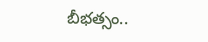బీభత్సం..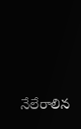నేలేరాలిన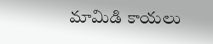మామిడి కాయలు